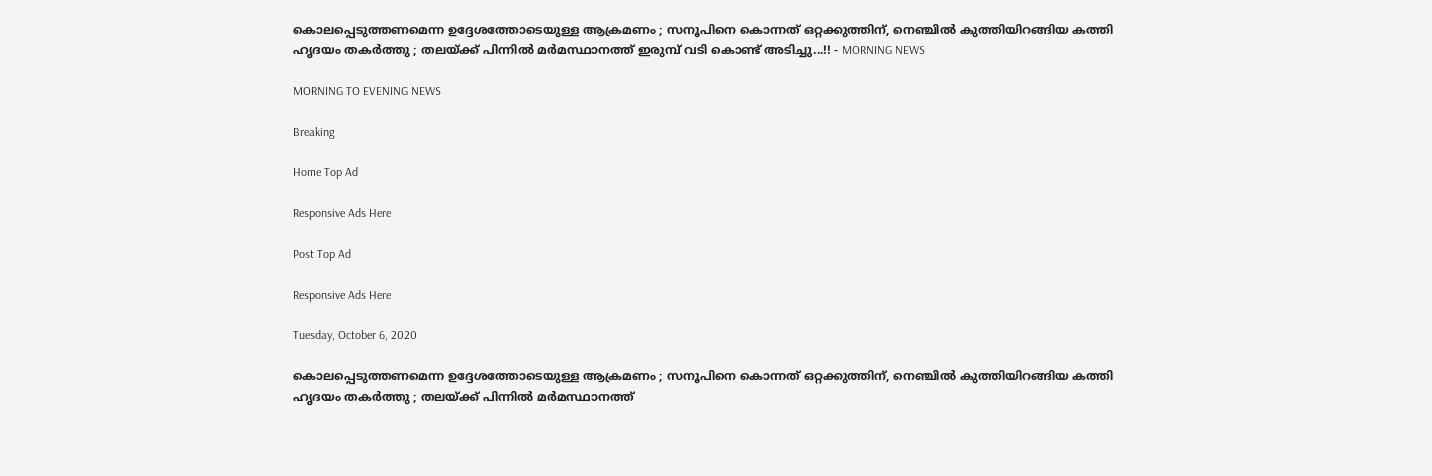കൊലപ്പെടുത്തണമെന്ന ഉദ്ദേശത്തോടെയുള്ള ആക്രമണം ; സനൂപിനെ കൊന്നത് ഒറ്റക്കുത്തിന്, നെഞ്ചില്‍ കുത്തിയിറങ്ങിയ കത്തി ഹൃദയം തകര്‍ത്തു ; തലയ്ക്ക് പിന്നില്‍ മര്‍മസ്ഥാനത്ത് ഇരുമ്പ് വടി കൊണ്ട് അടിച്ചു...!! - MORNING NEWS

MORNING TO EVENING NEWS

Breaking

Home Top Ad

Responsive Ads Here

Post Top Ad

Responsive Ads Here

Tuesday, October 6, 2020

കൊലപ്പെടുത്തണമെന്ന ഉദ്ദേശത്തോടെയുള്ള ആക്രമണം ; സനൂപിനെ കൊന്നത് ഒറ്റക്കുത്തിന്, നെഞ്ചില്‍ കുത്തിയിറങ്ങിയ കത്തി ഹൃദയം തകര്‍ത്തു ; തലയ്ക്ക് പിന്നില്‍ മര്‍മസ്ഥാനത്ത്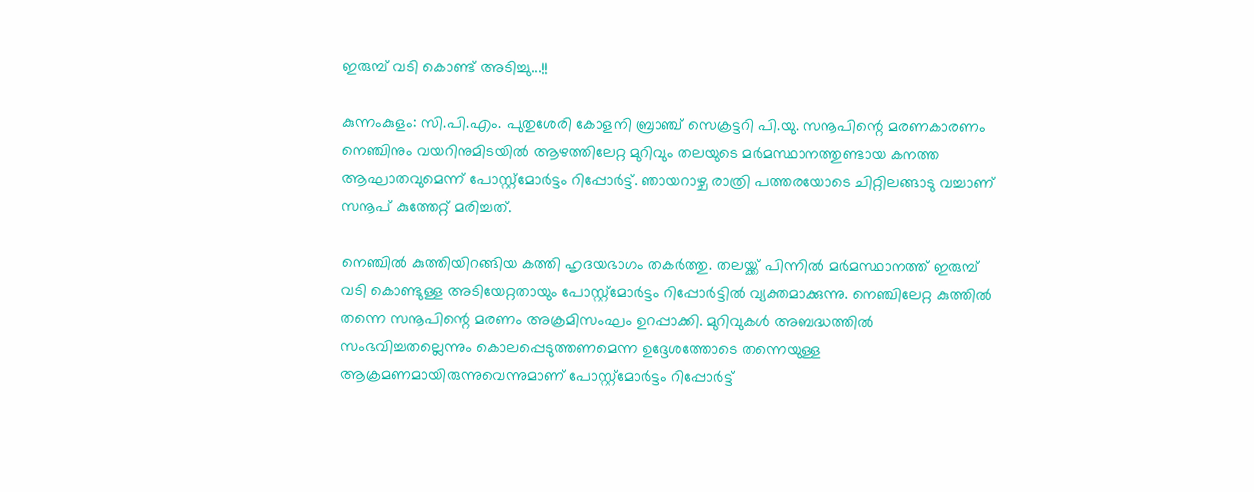ഇരുമ്പ് വടി കൊണ്ട് അടിച്ചു...!!

കുന്നംകുളം: സി.പി.എം. പുതുശേരി കോളനി ബ്രാഞ്ച് സെക്രട്ടറി പി.യു. സനൂപിന്റെ മരണകാരണം നെഞ്ചിനും വയറിനുമിടയില്‍ ആഴത്തിലേറ്റ മുറിവും തലയുടെ മര്‍മസ്ഥാനത്തുണ്ടായ കനത്ത ആഘാതവുമെന്ന് പോസ്റ്റ്‌മോര്‍ട്ടം റിപ്പോര്‍ട്ട്. ഞായറാഴ്ച രാത്രി പത്തരയോടെ ചിറ്റിലങ്ങാടു വച്ചാണ് സനൂപ് കുത്തേറ്റ് മരിച്ചത്.

നെഞ്ചില്‍ കുത്തിയിറങ്ങിയ കത്തി ഹൃദയഭാഗം തകര്‍ത്തു. തലയ്ക്ക് പിന്നില്‍ മര്‍മസ്ഥാനത്ത് ഇരുമ്പ് വടി കൊണ്ടുള്ള അടിയേറ്റതായും പോസ്റ്റ്‌മോര്‍ട്ടം റിപ്പോര്‍ട്ടില്‍ വ്യക്തമാക്കുന്നു. നെഞ്ചിലേറ്റ കുത്തില്‍ തന്നെ സനൂപിന്റെ മരണം അക്രമിസംഘം ഉറപ്പാക്കി. മുറിവുകള്‍ അബദ്ധത്തില്‍ സംഭവിച്ചതല്ലെന്നും കൊലപ്പെടുത്തണമെന്ന ഉദ്ദേശത്തോടെ തന്നെയുള്ള ആക്രമണമായിരുന്നുവെന്നുമാണ് പോസ്റ്റ്‌മോര്‍ട്ടം റിപ്പോര്‍ട്ട്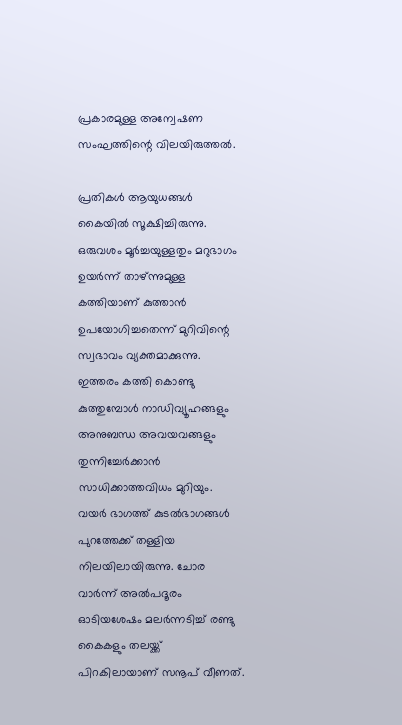പ്രകാരമുള്ള അന്വേഷണ സംഘത്തിന്റെ വിലയിരുത്തല്‍.

പ്രതികള്‍ ആയുധങ്ങള്‍ കൈയില്‍ സൂക്ഷിച്ചിരുന്നു. ഒരുവശം മൂര്‍ച്ചയുള്ളതും മറുഭാഗം ഉയര്‍ന്ന് താഴ്ന്നുമുള്ള കത്തിയാണ് കുത്താന്‍ ഉപയോഗിച്ചതെന്ന് മുറിവിന്റെ സ്വഭാവം വ്യക്തമാക്കുന്നു. ഇത്തരം കത്തി കൊണ്ടു കുത്തുമ്പോള്‍ നാഡിവ്യൂഹങ്ങളും അനുബന്ധ അവയവങ്ങളും തുന്നിച്ചേര്‍ക്കാന്‍ സാധിക്കാത്തവിധം മുറിയും. വയര്‍ ഭാഗത്ത് കുടല്‍ഭാഗങ്ങള്‍ പുറത്തേക്ക് തള്ളിയ നിലയിലായിരുന്നു. ചോര വാര്‍ന്ന് അല്‍പദൂരം ഓടിയശേഷം മലര്‍ന്നടിച്ച് രണ്ടു കൈകളും തലയ്ക്ക് പിറകിലായാണ് സനൂപ് വീണത്.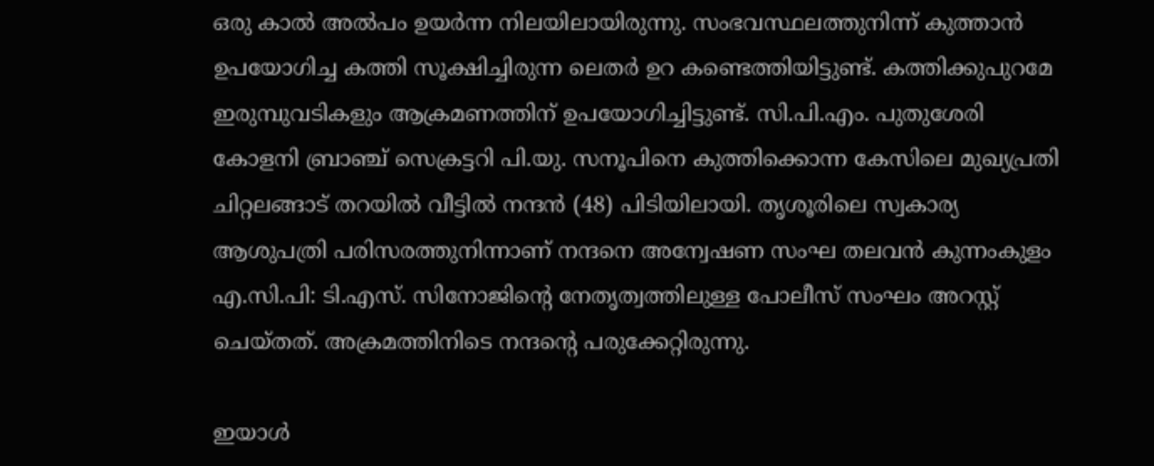ഒരു കാല്‍ അല്‍പം ഉയര്‍ന്ന നിലയിലായിരുന്നു. സംഭവസ്ഥലത്തുനിന്ന് കുത്താന്‍ ഉപയോഗിച്ച കത്തി സൂക്ഷിച്ചിരുന്ന ലെതര്‍ ഉറ കണ്ടെത്തിയിട്ടുണ്ട്. കത്തിക്കുപുറമേ ഇരുമ്പുവടികളും ആക്രമണത്തിന് ഉപയോഗിച്ചിട്ടുണ്ട്. സി.പി.എം. പുതുശേരി കോളനി ബ്രാഞ്ച് സെക്രട്ടറി പി.യു. സനൂപിനെ കുത്തിക്കൊന്ന കേസിലെ മുഖ്യപ്രതി ചിറ്റലങ്ങാട് തറയില്‍ വീട്ടില്‍ നന്ദന്‍ (48) പിടിയിലായി. തൃശൂരിലെ സ്വകാര്യ ആശുപത്രി പരിസരത്തുനിന്നാണ് നന്ദനെ അന്വേഷണ സംഘ തലവന്‍ കുന്നംകുളം എ.സി.പി: ടി.എസ്. സിനോജിന്റെ നേതൃത്വത്തിലുള്ള പോലീസ് സംഘം അറസ്റ്റ് ചെയ്തത്. അക്രമത്തിനിടെ നന്ദന്റെ പരുക്കേറ്റിരുന്നു.

ഇയാള്‍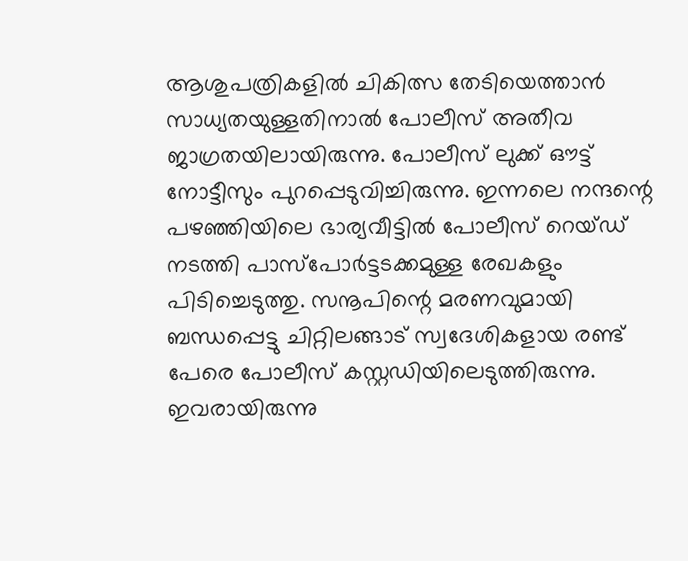ആശുപത്രികളില്‍ ചികിത്സ തേടിയെത്താന്‍ സാധ്യതയുള്ളതിനാല്‍ പോലീസ് അതീവ ജാഗ്രതയിലായിരുന്നു. പോലീസ് ലുക്ക് ഔട്ട് നോട്ടീസും പുറപ്പെടുവിച്ചിരുന്നു. ഇന്നലെ നന്ദന്റെ പഴഞ്ഞിയിലെ ഭാര്യവീട്ടില്‍ പോലീസ് റെയ്ഡ് നടത്തി പാസ്‌പോര്‍ട്ടടക്കമുള്ള രേഖകളും പിടിച്ചെടുത്തു. സനൂപിന്റെ മരണവുമായി ബന്ധപ്പെട്ടു ചിറ്റിലങ്ങാട് സ്വദേശികളായ രണ്ട് പേരെ പോലീസ് കസ്റ്റഡിയിലെടുത്തിരുന്നു. ഇവരായിരുന്നു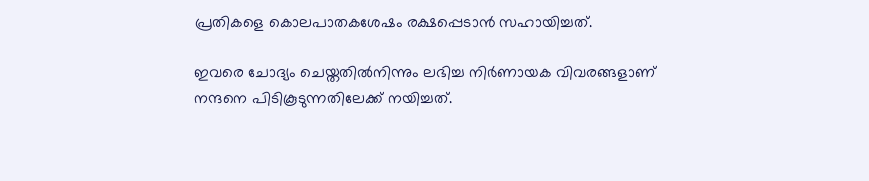പ്രതികളെ കൊലപാതകശേഷം രക്ഷപ്പെടാന്‍ സഹായിച്ചത്.

ഇവരെ ചോദ്യം ചെയ്തതില്‍നിന്നും ലഭിച്ച നിര്‍ണായക വിവരങ്ങളാണ് നന്ദനെ പിടികൂടുന്നതിലേക്ക് നയിച്ചത്.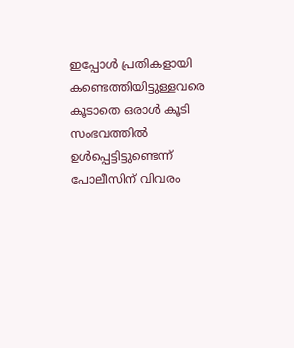ഇപ്പോള്‍ പ്രതികളായി കണ്ടെത്തിയിട്ടുള്ളവരെ കൂടാതെ ഒരാള്‍ കൂടി സംഭവത്തില്‍ ഉള്‍പ്പെട്ടിട്ടുണ്ടെന്ന് പോലീസിന് വിവരം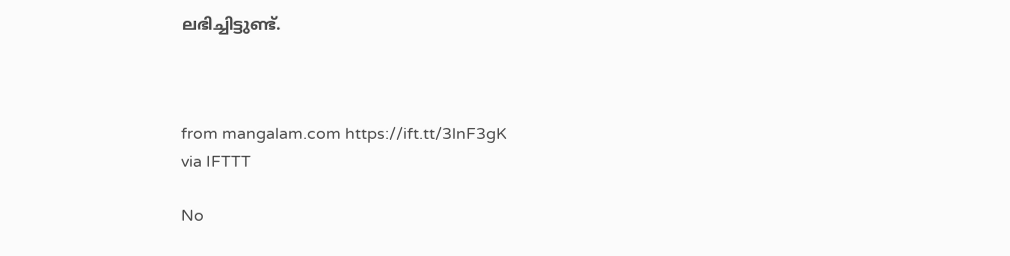ലഭിച്ചിട്ടുണ്ട്.



from mangalam.com https://ift.tt/3lnF3gK
via IFTTT

No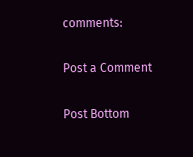comments:

Post a Comment

Post Bottom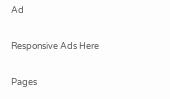Ad

Responsive Ads Here

Pages